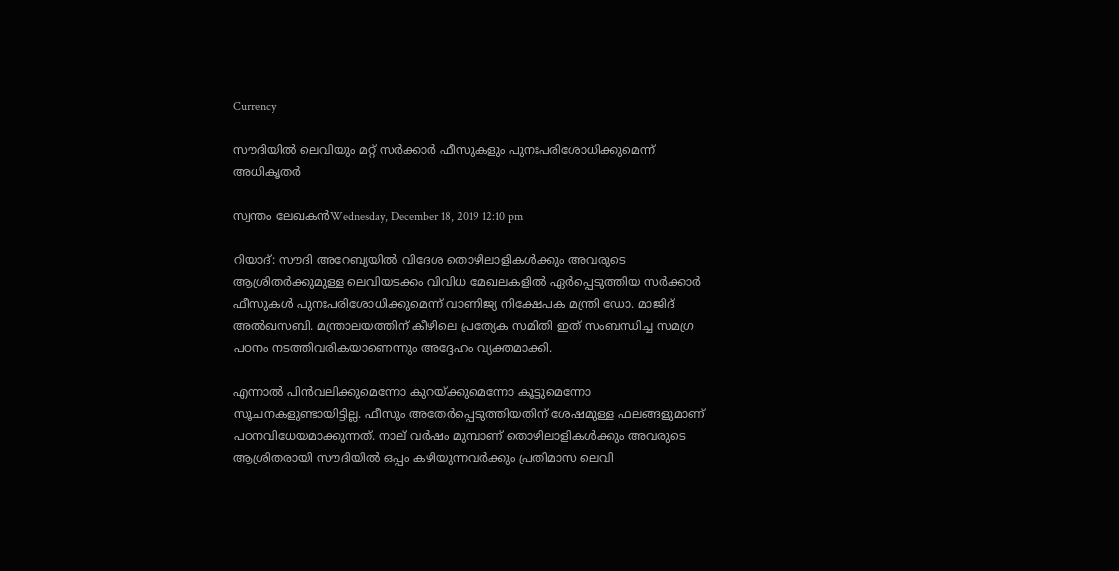Currency

സൗദിയില്‍ ലെവിയും മറ്റ് സര്‍ക്കാര്‍ ഫീസുകളും പുനഃപരിശോധിക്കുമെന്ന് അധികൃതര്‍

സ്വന്തം ലേഖകന്‍Wednesday, December 18, 2019 12:10 pm

റിയാദ്: സൗദി അറേബ്യയില്‍ വിദേശ തൊഴിലാളികള്‍ക്കും അവരുടെ ആശ്രിതര്‍ക്കുമുള്ള ലെവിയടക്കം വിവിധ മേഖലകളില്‍ ഏര്‍പ്പെടുത്തിയ സര്‍ക്കാര്‍ ഫീസുകള്‍ പുനഃപരിശോധിക്കുമെന്ന് വാണിജ്യ നിക്ഷേപക മന്ത്രി ഡോ. മാജിദ് അല്‍ഖസബി. മന്ത്രാലയത്തിന് കീഴിലെ പ്രത്യേക സമിതി ഇത് സംബന്ധിച്ച സമഗ്ര പഠനം നടത്തിവരികയാണെന്നും അദ്ദേഹം വ്യക്തമാക്കി.

എന്നാല്‍ പിന്‍വലിക്കുമെന്നോ കുറയ്ക്കുമെന്നോ കൂട്ടുമെന്നോ സൂചനകളുണ്ടായിട്ടില്ല. ഫീസും അതേര്‍പ്പെടുത്തിയതിന് ശേഷമുള്ള ഫലങ്ങളുമാണ് പഠനവിധേയമാക്കുന്നത്. നാല് വര്‍ഷം മുമ്പാണ് തൊഴിലാളികള്‍ക്കും അവരുടെ ആശ്രിതരായി സൗദിയില്‍ ഒപ്പം കഴിയുന്നവര്‍ക്കും പ്രതിമാസ ലെവി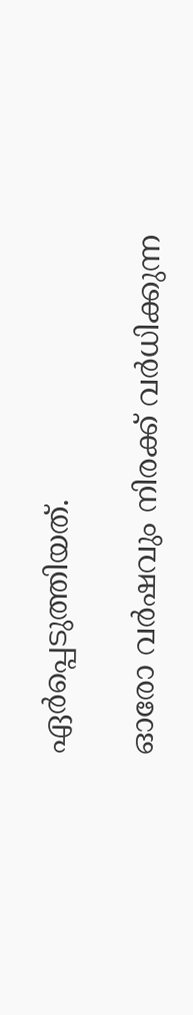ഏര്‍പ്പെടുത്തിയത്.

ഓരോ വര്‍ഷവും നിരക്ക് വര്‍ധിക്കുന്ന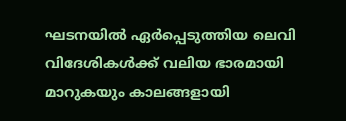ഘടനയില്‍ ഏര്‍പ്പെടുത്തിയ ലെവി വിദേശികള്‍ക്ക് വലിയ ഭാരമായി മാറുകയും കാലങ്ങളായി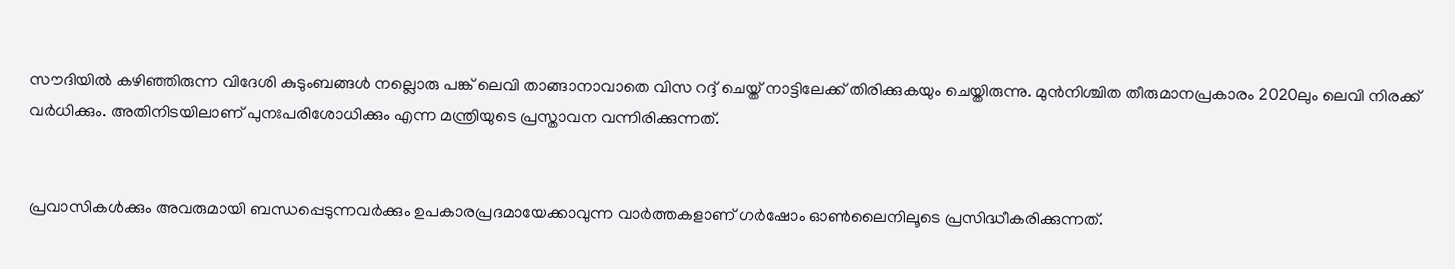സൗദിയില്‍ കഴിഞ്ഞിരുന്ന വിദേശി കുടുംബങ്ങള്‍ നല്ലൊരു പങ്ക് ലെവി താങ്ങാനാവാതെ വിസ റദ്ദ് ചെയ്ത് നാട്ടിലേക്ക് തിരിക്കുകയും ചെയ്തിരുന്നു. മുന്‍നിശ്ചിത തീരുമാനപ്രകാരം 2020ലും ലെവി നിരക്ക് വര്‍ധിക്കും. അതിനിടയിലാണ് പുനഃപരിശോധിക്കും എന്ന മന്ത്രിയുടെ പ്രസ്താവന വന്നിരിക്കുന്നത്.


പ്രവാസികൾക്കും അവരുമായി ബന്ധപ്പെടുന്നവർക്കും ഉപകാരപ്രദമായേക്കാവുന്ന വാർത്തകളാണ് ഗർഷോം ഓൺലൈനിലൂടെ പ്രസിദ്ധീകരിക്കുന്നത്.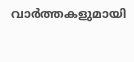വാർത്തകളുമായി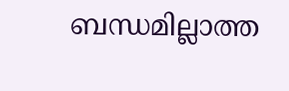ബന്ധമില്ലാത്ത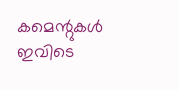കമെന്റുകൾ ഇവിടെ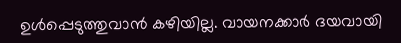ഉൾപ്പെടുത്തുവാൻ കഴിയില്ല. വായനക്കാർ ദയവായി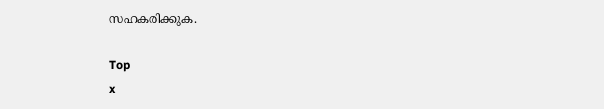സഹകരിക്കുക.

Top
x